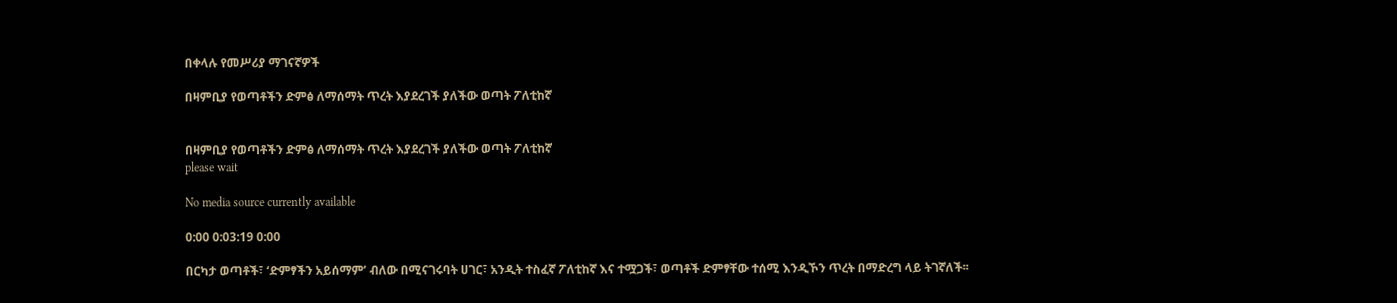በቀላሉ የመሥሪያ ማገናኛዎች

በዛምቢያ የወጣቶችን ድምፅ ለማሰማት ጥረት እያደረገች ያለችው ወጣት ፖለቲከኛ


በዛምቢያ የወጣቶችን ድምፅ ለማሰማት ጥረት እያደረገች ያለችው ወጣት ፖለቲከኛ
please wait

No media source currently available

0:00 0:03:19 0:00

በርካታ ወጣቶች፣ ‘ድምፃችን አይሰማም’ ብለው በሚናገሩባት ሀገር፣ አንዲት ተስፈኛ ፖለቲከኛ እና ተሟጋች፣ ወጣቶች ድምፃቸው ተሰሚ እንዲኾን ጥረት በማድረግ ላይ ትገኛለች፡፡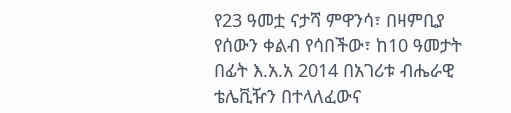የ23 ዓመቷ ናታሻ ምዋንሳ፣ በዛምቢያ የሰውን ቀልብ የሳበችው፣ ከ10 ዓመታት በፊት እ.አ.አ 2014 በአገሪቱ ብሔራዊ ቴሌቪዥን በተላለፈውና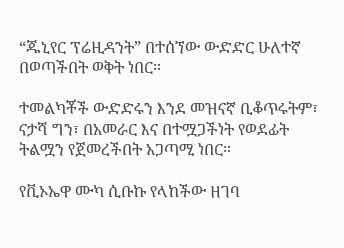“ጁኒየር ፕሬዚዳንት” በተሰኘው ውድድር ሁለተኛ በወጣችበት ወቅት ነበር።

ተመልካቾች ውድድሩን እንደ መዝናኛ ቢቆጥሩትም፣ ናታሻ ግን፣ በአመራር እና በተሟጋችነት የወደፊት ትልሟን የጀመረችበት አጋጣሚ ነበር።

የቪኦኤዋ ሙካ ሲቡኩ የላከችው ዘገባ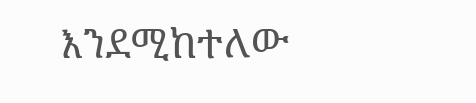እንደሚከተለው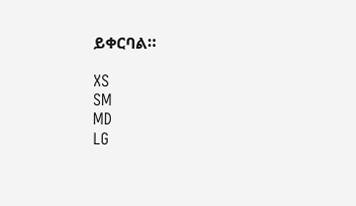ይቀርባል።

XS
SM
MD
LG